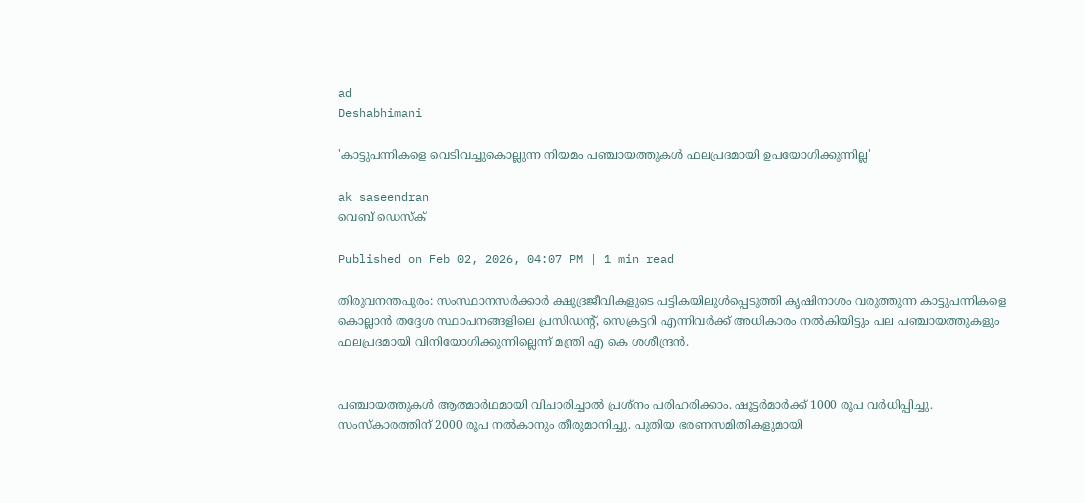ad
Deshabhimani

'കാട്ടുപന്നികളെ വെടിവച്ചുകൊല്ലുന്ന നിയമം പഞ്ചായത്തുകൾ ഫലപ്രദമായി ഉപയോഗിക്കുന്നില്ല'

ak saseendran
വെബ് ഡെസ്ക്

Published on Feb 02, 2026, 04:07 PM | 1 min read

തിരുവനന്തപുരം: സംസ്ഥാനസർക്കാർ ക്ഷുദ്രജീവികളുടെ പട്ടികയിലുൾപ്പെടുത്തി കൃഷിനാശം വരുത്തുന്ന കാട്ടുപന്നികളെ കൊല്ലാൻ തദ്ദേശ സ്ഥാപനങ്ങളിലെ പ്രസിഡന്റ്‌, സെക്രട്ടറി എന്നിവർക്ക്‌ അധികാരം നൽകിയിട്ടും പല പഞ്ചായത്തുകളും ഫലപ്രദമായി വിനിയോഗിക്കുന്നില്ലെന്ന്‌ മന്ത്രി എ കെ ശശീന്ദ്രൻ.


പഞ്ചായത്തുകൾ ആത്മാർഥമായി വിചാരിച്ചാൽ പ്രശ്‌നം പരിഹരിക്കാം. ഷൂട്ടർമാർക്ക്‌ 1000 രൂപ വർധിപ്പിച്ചു. സംസ്‌കാരത്തിന്‌ 2000 രൂപ നൽകാനും തീരുമാനിച്ചു. പുതിയ ഭരണസമിതികളുമായി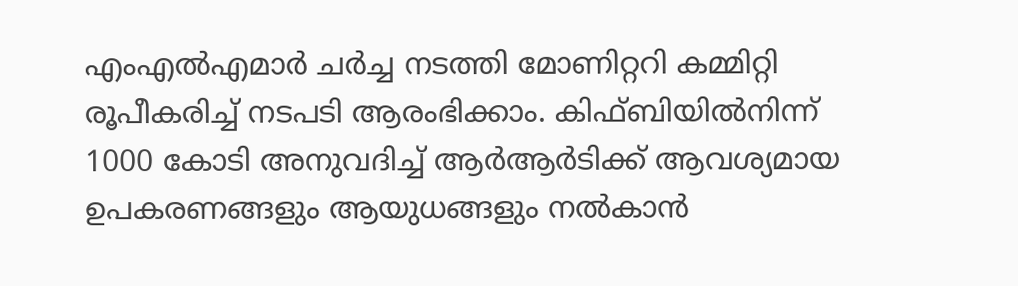എംഎൽഎമാർ ചർച്ച നടത്തി മോണിറ്ററി കമ്മിറ്റി രൂപീകരിച്ച്‌ നടപടി ആരംഭിക്കാം. കിഫ്‌ബിയിൽനിന്ന്‌ 1000 കോടി അനുവദിച്ച്‌ ആർആർടിക്ക്‌ ആവശ്യമായ ഉപകരണങ്ങളും ആയുധങ്ങളും നൽകാൻ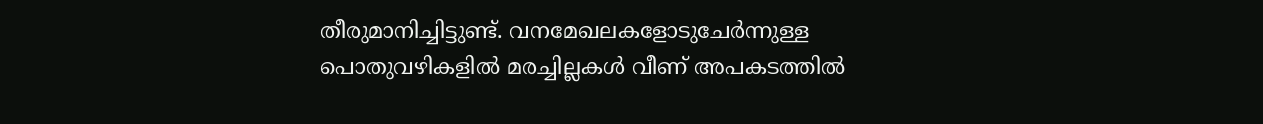തീരുമാനിച്ചിട്ടുണ്ട്‌. വനമേഖലകളോടുചേർന്നുള്ള പൊതുവഴികളിൽ മരച്ചില്ലകൾ വീണ്‌ അപകടത്തിൽ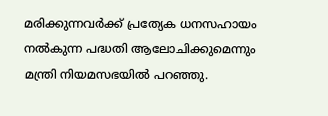മരിക്കുന്നവർക്ക്‌ പ്രത്യേക ധനസഹായം നൽകുന്ന പദ്ധതി ആലോചിക്കുമെന്നും മന്ത്രി നിയമസഭയിൽ പറഞ്ഞു.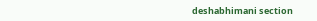deshabhimani section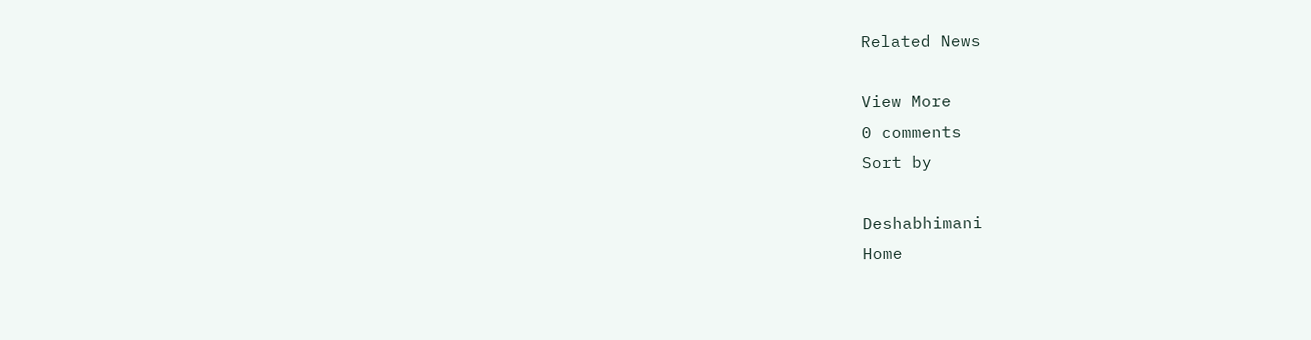Related News

View More
0 comments
Sort by

Deshabhimani
Home